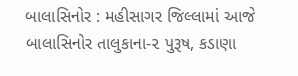બાલાસિનોર : મહીસાગર જિલ્લામાં આજે બાલાસિનોર તાલુકાના-૨ પુરૂષ, કડાણા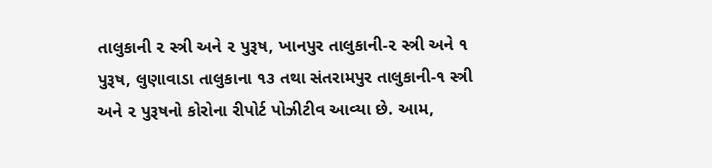તાલુકાની ૨ સ્ત્રી અને ૨ પુરૂષ, ખાનપુર તાલુકાની-૨ સ્ત્રી અને ૧ પુરૂષ, લુણાવાડા તાલુકાના ૧૩ તથા સંતરામપુર તાલુકાની-૧ સ્ત્રી અને ૨ પુરૂષનો કોરોના રીપોર્ટ પોઝીટીવ આવ્યા છે. આમ,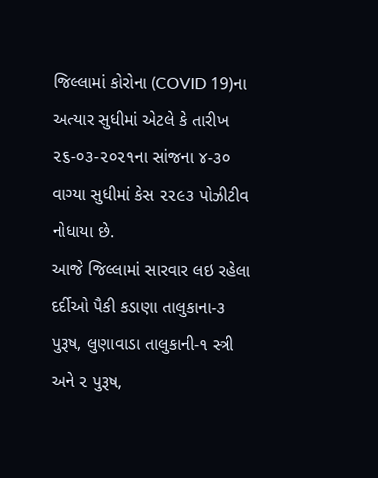જિલ્લામાં કોરોના (COVID 19)ના અત્યાર સુધીમાં એટલે કે તારીખ ૨૬-૦૩-૨૦૨૧ના સાંજના ૪-૩૦ વાગ્યા સુધીમાં કેસ ૨૨૯૩ પોઝીટીવ નોધાયા છે.
આજે જિલ્લામાં સારવાર લઇ રહેલા દર્દીઓ પૈકી કડાણા તાલુકાના-૩ પુરૂષ, લુણાવાડા તાલુકાની-૧ સ્ત્રી અને ૨ પુરૂષ,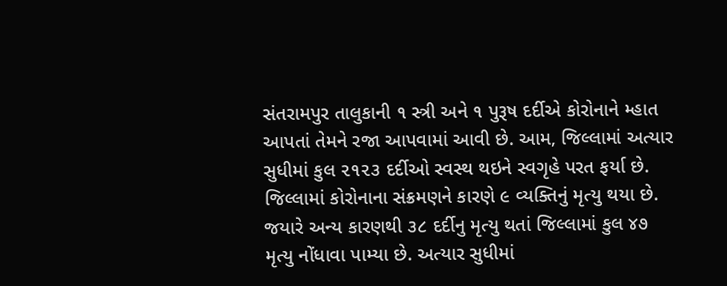સંતરામપુર તાલુકાની ૧ સ્ત્રી અને ૧ પુરૂષ દર્દીએ કોરોનાને મ્હાત આપતાં તેમને રજા આપવામાં આવી છે. આમ, જિલ્લામાં અત્યાર સુધીમાં કુલ ૨૧૨૩ દર્દીઓ સ્વસ્થ થઇને સ્વગૃહે પરત ફર્યા છે.
જિલ્લામાં કોરોનાના સંક્રમણને કારણે ૯ વ્યક્તિનું મૃત્યુ થયા છે. જયારે અન્ય કારણથી ૩૮ દર્દીનુ મૃત્યુ થતાં જિલ્લામાં કુલ ૪૭ મૃત્યુ નોંધાવા પામ્યા છે. અત્યાર સુધીમાં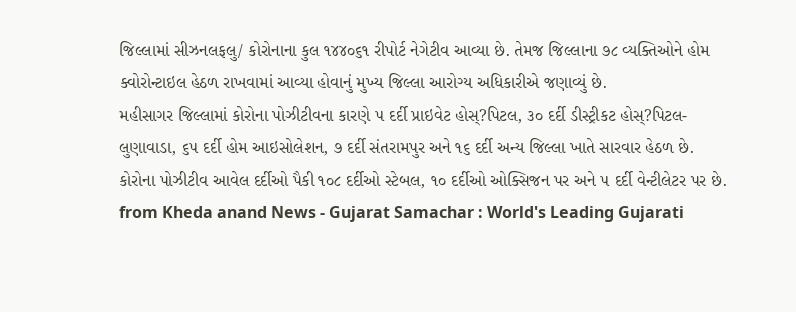જિલ્લામાં સીઝનલફલુ/ કોરોનાના કુલ ૧૪૪૦૬૧ રીપોર્ટ નેગેટીવ આવ્યા છે. તેમજ જિલ્લાના ૭૮ વ્યક્તિઓને હોમ ક્વોરોન્ટાઇલ હેઠળ રાખવામાં આવ્યા હોવાનું મુખ્ય જિલ્લા આરોગ્ય અધિકારીએ જણાવ્યું છે.
મહીસાગર જિલ્લામાં કોરોના પોઝીટીવના કારણે ૫ દર્દી પ્રાઇવેટ હોસ્?પિટલ, ૩૦ દર્દી ડીસ્ટ્રીકટ હોસ્?પિટલ-લુણાવાડા, ૬૫ દર્દી હોમ આઇસોલેશન, ૭ દર્દી સંતરામપુર અને ૧૬ દર્દી અન્ય જિલ્લા ખાતે સારવાર હેઠળ છે.
કોરોના પોઝીટીવ આવેલ દર્દીઓ પૈકી ૧૦૮ દર્દીઓ સ્ટેબલ, ૧૦ દર્દીઓ ઓક્સિજન પર અને ૫ દર્દી વેન્ટીલેટર પર છે.
from Kheda anand News - Gujarat Samachar : World's Leading Gujarati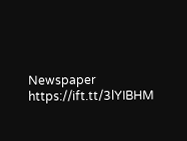Newspaper https://ift.tt/3lYIBHM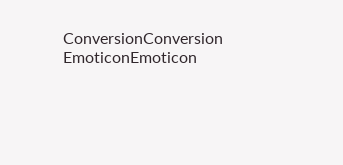ConversionConversion EmoticonEmoticon